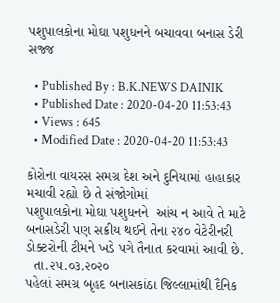પશુપાલકોના મોઘા પશુધનને બચાવવા બનાસ ડેરી સજ્જ

  • Published By : B.K.NEWS DAINIK
  • Published Date : 2020-04-20 11:53:43
  • Views : 645
  • Modified Date : 2020-04-20 11:53:43

કોરોના વાયરસ સમગ્ર દેશ અને દુનિયામાં હાહાકાર મચાવી રહ્યો છે તે સંજોગોમાં
પશુપાલકોના મોઘા પશુધનને  આંચ ન આવે તે માટે બનાસડેરી પણ સક્રીય થઈને તેના ૨૪૦ વેટેરીનરી ડોક્ટરોની ટીમને ખડે પગે તૈનાત કરવામાં આવી છે.
  તા.૨૫.૦૩.૨૦૨૦
પહેલાં સમગ્ર બૃહદ બનાસકાંઠા જિલ્લામાંથી દૈનિક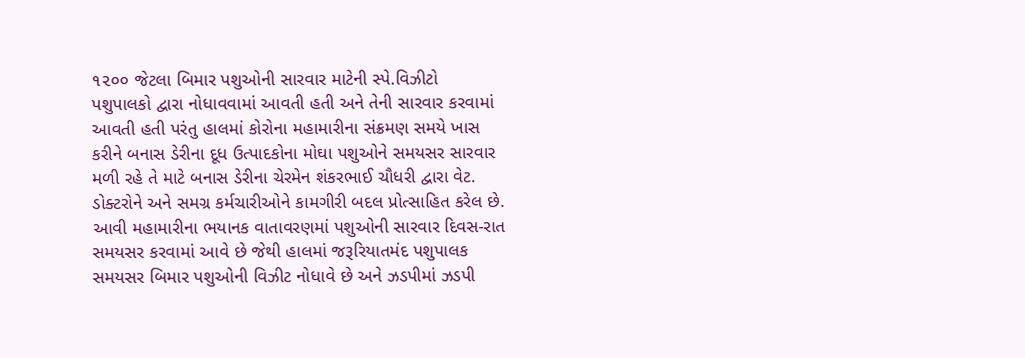૧૨૦૦ જેટલા બિમાર પશુઓની સારવાર માટેની સ્પે.વિઝીટો
પશુપાલકો દ્વારા નોધાવવામાં આવતી હતી અને તેની સારવાર કરવામાં આવતી હતી પરંતુ હાલમાં કોરોના મહામારીના સંક્રમણ સમયે ખાસ કરીને બનાસ ડેરીના દૂધ ઉત્પાદકોના મોઘા પશુઓને સમયસર સારવાર મળી રહે તે માટે બનાસ ડેરીના ચેરમેન શંકરભાઈ ચૌધરી દ્વારા વેટ. ડોક્ટરોને અને સમગ્ર કર્મચારીઓને કામગીરી બદલ પ્રોત્સાહિત કરેલ છે.
આવી મહામારીના ભયાનક વાતાવરણમાં પશુઓની સારવાર દિવસ-રાત સમયસર કરવામાં આવે છે જેથી હાલમાં જરૂરિયાતમંદ પશુપાલક સમયસર બિમાર પશુઓની વિઝીટ નોધાવે છે અને ઝડપીમાં ઝડપી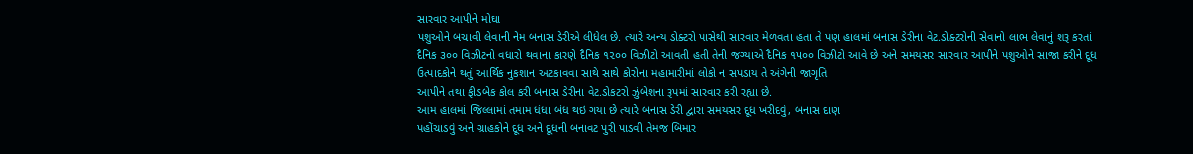સારવાર આપીને મોઘા
પશુઓને બચાવી લેવાની નેમ બનાસ ડેરીએ લીધેલ છે. ત્યારે અન્ય ડોક્ટરો પાસેથી સારવાર મેળવતા હતા તે પણ હાલમાં બનાસ ડેરીના વેટ.ડોક્ટરોની સેવાનો લાભ લેવાનું શરૂ કરતાં દૈનિક ૩૦૦ વિઝીટનો વધારો થવાના કારણે દૈનિક ૧૨૦૦ વિઝીટો આવતી હતી તેની જગ્યાએ દૈનિક ૧૫૦૦ વિઝીટો આવે છે અને સમયસર સારવાર આપીને પશુઓને સાજા કરીને દૂધ ઉત્પાદકોને થતું આર્થિક નુકશાન અટકાવવા સાથે સાથે કોરોના મહામારીમાં લોકો ન સપડાય તે અંગેની જાગૃતિ
આપીને તથા ફીડબેક કોલ કરી બનાસ ડેરીના વેટ.ડોકટરો ઝુંબેશના રૂપમાં સારવાર કરી રહ્યા છે.
આમ હાલમાં જિલ્લામાં તમામ ધંધા બંધ થઇ ગયા છે ત્યારે બનાસ ડેરી દ્વારા સમયસર દૂધ ખરીદવું, બનાસ દાણ
પહોંચાડવું અને ગ્રાહકોને દૂધ અને દૂધની બનાવટ પુરી પાડવી તેમજ બિમાર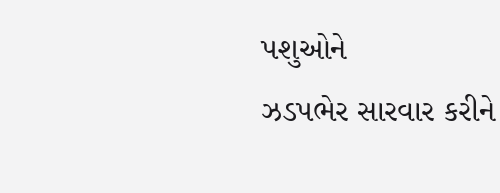પશુઓને
ઝડપભેર સારવાર કરીને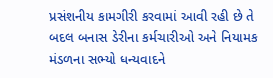પ્રસંશનીય કામગીરી કરવામાં આવી રહી છે તે બદલ બનાસ ડેરીના કર્મચારીઓ અને નિયામક મંડળના સભ્યો ધન્યવાદને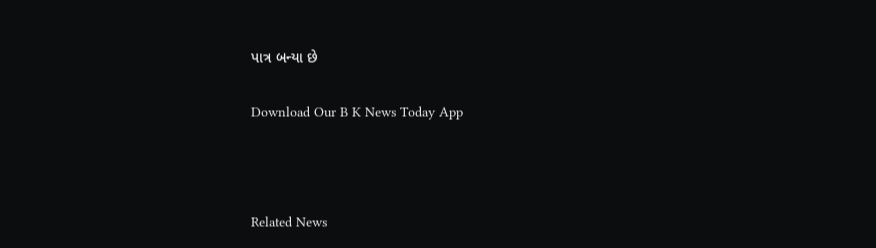પાત્ર બન્યા છે

Download Our B K News Today App



Related News